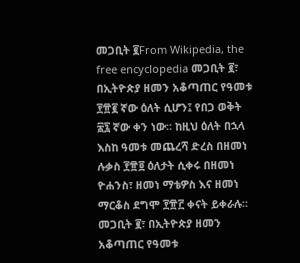መጋቢት ፪From Wikipedia, the free encyclopedia መጋቢት ፪፣ በኢትዮጵያ ዘመን አቆጣጠር የዓመቱ ፻፹፪ ኛው ዕለት ሲሆን፤ የበጋ ወቅት ፷፯ ኛው ቀን ነው። ከዚህ ዕለት በኋላ እስከ ዓመቱ መጨረሻ ድረስ በዘመነ ሉቃስ ፻፹፬ ዕለታት ሲቀሩ በዘመነ ዮሐንስ፣ ዘመነ ማቴዎስ እና ዘመነ ማርቆስ ደግሞ ፻፹፫ ቀናት ይቀራሉ።
መጋቢት ፪፣ በኢትዮጵያ ዘመን አቆጣጠር የዓመቱ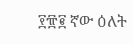፻፹፪ ኛው ዕለት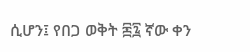ሲሆን፤ የበጋ ወቅት ፷፯ ኛው ቀን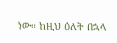ነው። ከዚህ ዕለት በኋላ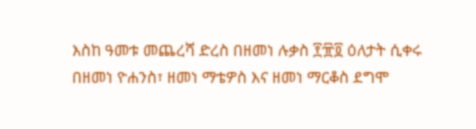እስከ ዓመቱ መጨረሻ ድረስ በዘመነ ሉቃስ ፻፹፬ ዕለታት ሲቀሩ በዘመነ ዮሐንስ፣ ዘመነ ማቴዎስ እና ዘመነ ማርቆስ ደግሞ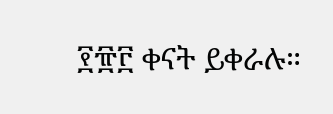፻፹፫ ቀናት ይቀራሉ።